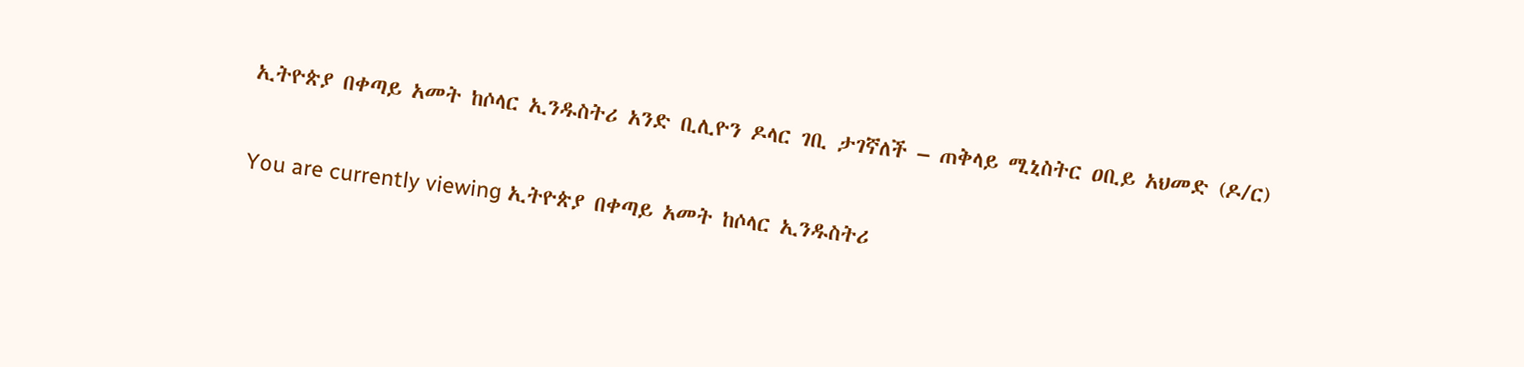ኢትዮጵያ በቀጣይ አመት ከሶላር ኢንዱስትሪ አንድ ቢሊዮን ዶላር ገቢ ታገኛለች – ጠቅላይ ሚኒስትር ዐቢይ አህመድ (ዶ/ር)

You are currently viewing ኢትዮጵያ በቀጣይ አመት ከሶላር ኢንዱስትሪ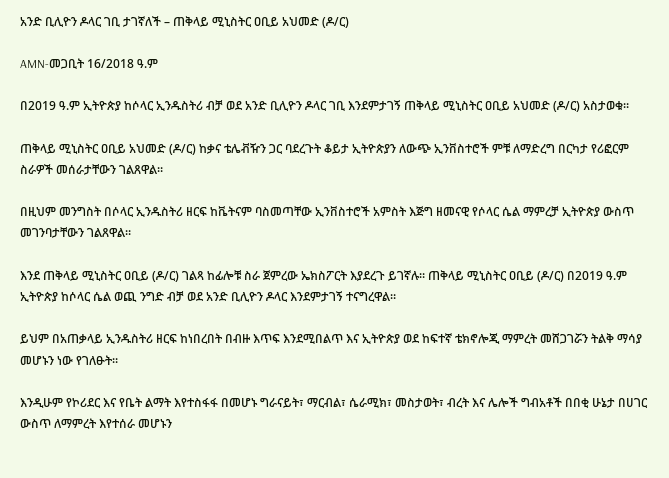አንድ ቢሊዮን ዶላር ገቢ ታገኛለች – ጠቅላይ ሚኒስትር ዐቢይ አህመድ (ዶ/ር)

AMN-መጋቢት 16/2018 ዓ.ም

በ2019 ዓ.ም ኢትዮጵያ ከሶላር ኢንዱስትሪ ብቻ ወደ አንድ ቢሊዮን ዶላር ገቢ እንደምታገኝ ጠቅላይ ሚኒስትር ዐቢይ አህመድ (ዶ/ር) አስታወቁ።

ጠቅላይ ሚኒስትር ዐቢይ አህመድ (ዶ/ር) ከቃና ቴሌቭዥን ጋር ባደረጉት ቆይታ ኢትዮጵያን ለውጭ ኢንቨስተሮች ምቹ ለማድረግ በርካታ የሪፎርም ስራዎች መሰራታቸውን ገልጸዋል።

በዚህም መንግስት በሶላር ኢንዱስትሪ ዘርፍ ከቬትናም ባስመጣቸው ኢንቨስተሮች አምስት እጅግ ዘመናዊ የሶላር ሴል ማምረቻ ኢትዮጵያ ውስጥ መገንባታቸውን ገልጸዋል።

እንደ ጠቅላይ ሚኒስትር ዐቢይ (ዶ/ር) ገልጻ ከፊሎቹ ስራ ጀምረው ኤክስፖርት እያደረጉ ይገኛሉ። ጠቅላይ ሚኒስትር ዐቢይ (ዶ/ር) በ2019 ዓ.ም ኢትዮጵያ ከሶላር ሴል ወጪ ንግድ ብቻ ወደ አንድ ቢሊዮን ዶላር እንደምታገኝ ተናግረዋል።

ይህም በአጠቃላይ ኢንዱስትሪ ዘርፍ ከነበረበት በብዙ እጥፍ እንደሚበልጥ እና ኢትዮጵያ ወደ ከፍተኛ ቴክኖሎጂ ማምረት መሸጋገሯን ትልቅ ማሳያ መሆኑን ነው የገለፁት።

እንዲሁም የኮሪደር እና የቤት ልማት እየተስፋፋ በመሆኑ ግራናይት፣ ማርብል፣ ሴራሚክ፣ መስታወት፣ ብረት እና ሌሎች ግብአቶች በበቂ ሁኔታ በሀገር ውስጥ ለማምረት እየተሰራ መሆኑን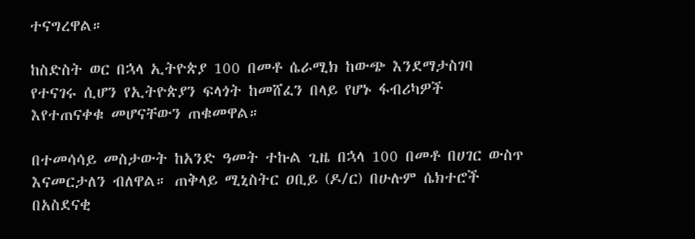ተናግረዋል።

ከስድስት ወር በኋላ ኢትዮጵያ 100 በመቶ ሴራሚክ ከውጭ እንደማታስገባ የተናገሩ ሲሆን የኢትዮጵያን ፍላጎት ከመሸፈን በላይ የሆኑ ፋብሪካዎች እየተጠናቀቁ መሆናቸውን ጠቁመዋል።

በተመሳሳይ መስታውት ከአንድ ዓመት ተኩል ጊዜ በኋላ 100 በመቶ በሀገር ውስጥ እናመርታለን ብለዋል። ጠቅላይ ሚኒስትር ዐቢይ (ዶ/ር) በሁሉም ሴክተሮች በአስደናቂ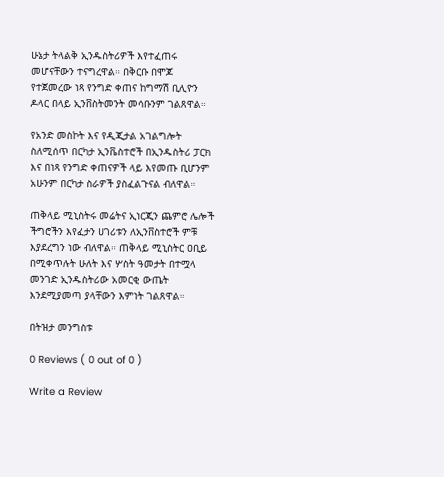ሁኔታ ትላልቅ ኢንዱስትሪዎች እየተፈጠሩ መሆናቸውን ተናግረዋል። በቅርቡ በሞጆ የተጀመረው ነጻ የንግድ ቀጠና ከግማሽ ቢሊዮን ዶላር በላይ ኢንቨስትመንት መሳቡንም ገልጸዋል።

የአንድ መስኮት እና የዲጂታል አገልግሎት ስለሚሰጥ በርካታ ኢንቬስተሮች በኢንዱስትሪ ፓርክ እና በነጻ የንግድ ቀጠናዎች ላይ እየመጡ ቢሆንም አሁንም በርካታ ስራዎች ያስፈልጉናል ብለዋል።

ጠቅላይ ሚኒስትሩ መሬትና ኢነርጂን ጨምሮ ሌሎች ችግሮችን እየፈታን ሀገሪቱን ለኢንቨስተሮች ምቹ እያደረግን ነው ብለዋል። ጠቅላይ ሚኒስትር ዐቢይ በሚቀጥሉት ሁለት እና ሦስት ዓመታት በተሟላ መንገድ ኢንዱስትሪው አመርቂ ውጤት እንደሚያመጣ ያላቸውን እምነት ገልጸዋል።

በትዝታ መንግስቱ

0 Reviews ( 0 out of 0 )

Write a Review